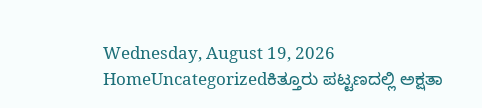Wednesday, August 19, 2026
HomeUncategorizedಕಿತ್ತೂರು ಪಟ್ಟಣದಲ್ಲಿ ಅಕ್ಷತಾ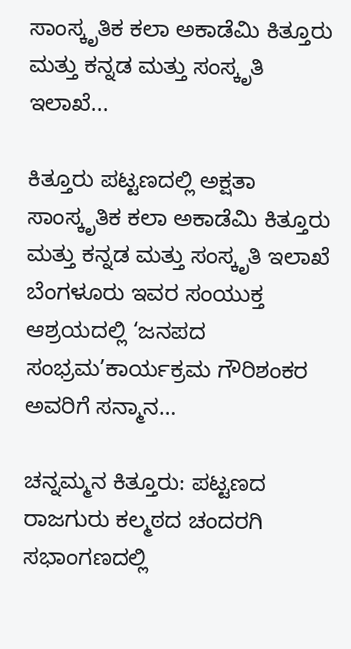ಸಾಂಸ್ಕೃತಿಕ ಕಲಾ ಅಕಾಡೆಮಿ ಕಿತ್ತೂರು ಮತ್ತು ಕನ್ನಡ ಮತ್ತು ಸಂಸ್ಕೃತಿ ಇಲಾಖೆ...

ಕಿತ್ತೂರು ಪಟ್ಟಣದಲ್ಲಿ ಅಕ್ಷತಾ ಸಾಂಸ್ಕೃತಿಕ ಕಲಾ ಅಕಾಡೆಮಿ ಕಿತ್ತೂರು ಮತ್ತು ಕನ್ನಡ ಮತ್ತು ಸಂಸ್ಕೃತಿ ಇಲಾಖೆ ಬೆಂಗಳೂರು ಇವರ ಸಂಯುಕ್ತ ಆಶ್ರಯದಲ್ಲಿ ‘ಜನಪದ ಸಂಭ್ರಮ’ಕಾರ್ಯಕ್ರಮ ಗೌರಿಶಂಕರ ಅವರಿಗೆ ಸನ್ಮಾನ…

ಚನ್ನಮ್ಮನ ಕಿತ್ತೂರು: ಪಟ್ಟಣದ ರಾಜಗುರು ಕಲ್ಮಠದ ಚಂದರಗಿ ಸಭಾಂಗಣದಲ್ಲಿ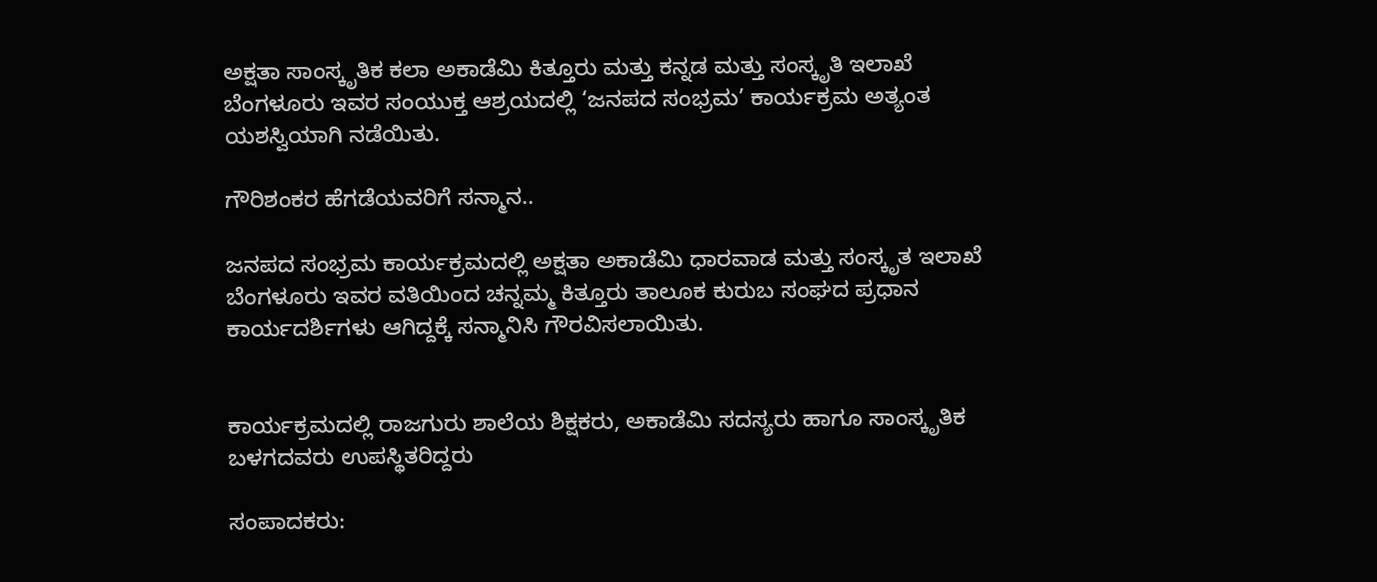ಅಕ್ಷತಾ ಸಾಂಸ್ಕೃತಿಕ ಕಲಾ ಅಕಾಡೆಮಿ ಕಿತ್ತೂರು ಮತ್ತು ಕನ್ನಡ ಮತ್ತು ಸಂಸ್ಕೃತಿ ಇಲಾಖೆ ಬೆಂಗಳೂರು ಇವರ ಸಂಯುಕ್ತ ಆಶ್ರಯದಲ್ಲಿ ‘ಜನಪದ ಸಂಭ್ರಮ’ ಕಾರ್ಯಕ್ರಮ ಅತ್ಯಂತ ಯಶಸ್ವಿಯಾಗಿ ನಡೆಯಿತು.

ಗೌರಿಶಂಕರ ಹೆಗಡೆಯವರಿಗೆ ಸನ್ಮಾನ..

ಜನಪದ ಸಂಭ್ರಮ ಕಾರ್ಯಕ್ರಮದಲ್ಲಿ ಅಕ್ಷತಾ ಅಕಾಡೆಮಿ ಧಾರವಾಡ ಮತ್ತು ಸಂಸ್ಕೃತ ಇಲಾಖೆ ಬೆಂಗಳೂರು ಇವರ ವತಿಯಿಂದ ಚನ್ನಮ್ಮ ಕಿತ್ತೂರು ತಾಲೂಕ ಕುರುಬ ಸಂಘದ ಪ್ರಧಾನ ಕಾರ್ಯದರ್ಶಿಗಳು ಆಗಿದ್ದಕ್ಕೆ ಸನ್ಮಾನಿಸಿ ಗೌರವಿಸಲಾಯಿತು.


ಕಾರ್ಯಕ್ರಮದಲ್ಲಿ ರಾಜಗುರು ಶಾಲೆಯ ಶಿಕ್ಷಕರು, ಅಕಾಡೆಮಿ ಸದಸ್ಯರು ಹಾಗೂ ಸಾಂಸ್ಕೃತಿಕ ಬಳಗದವರು ಉಪಸ್ಥಿತರಿದ್ದರು

ಸಂಪಾದಕರು: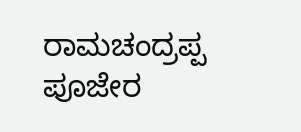ರಾಮಚಂದ್ರಪ್ಪ ಪೂಜೇರ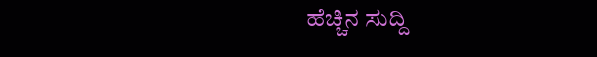ಹೆಚ್ಚಿನ ಸುದ್ದಿ